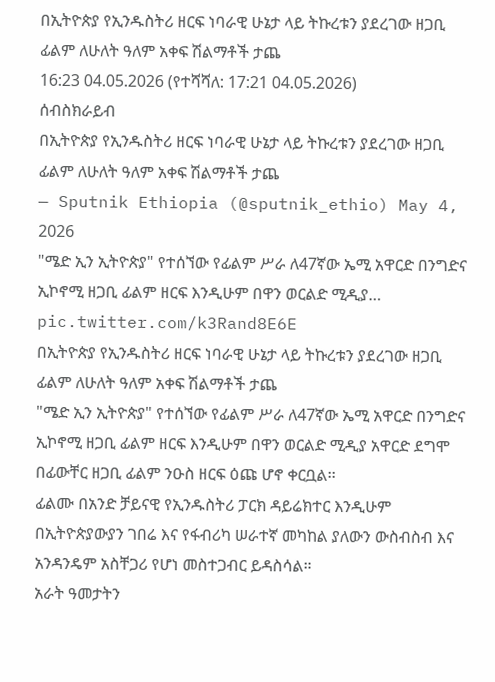በኢትዮጵያ የኢንዱስትሪ ዘርፍ ነባራዊ ሁኔታ ላይ ትኩረቱን ያደረገው ዘጋቢ ፊልም ለሁለት ዓለም አቀፍ ሽልማቶች ታጨ
16:23 04.05.2026 (የተሻሻለ: 17:21 04.05.2026)
ሰብስክራይብ
በኢትዮጵያ የኢንዱስትሪ ዘርፍ ነባራዊ ሁኔታ ላይ ትኩረቱን ያደረገው ዘጋቢ ፊልም ለሁለት ዓለም አቀፍ ሽልማቶች ታጨ
— Sputnik Ethiopia (@sputnik_ethio) May 4, 2026
"ሜድ ኢን ኢትዮጵያ" የተሰኘው የፊልም ሥራ ለ47ኛው ኤሚ አዋርድ በንግድና ኢኮኖሚ ዘጋቢ ፊልም ዘርፍ እንዲሁም በዋን ወርልድ ሚዲያ… pic.twitter.com/k3Rand8E6E
በኢትዮጵያ የኢንዱስትሪ ዘርፍ ነባራዊ ሁኔታ ላይ ትኩረቱን ያደረገው ዘጋቢ ፊልም ለሁለት ዓለም አቀፍ ሽልማቶች ታጨ
"ሜድ ኢን ኢትዮጵያ" የተሰኘው የፊልም ሥራ ለ47ኛው ኤሚ አዋርድ በንግድና ኢኮኖሚ ዘጋቢ ፊልም ዘርፍ እንዲሁም በዋን ወርልድ ሚዲያ አዋርድ ደግሞ በፊውቸር ዘጋቢ ፊልም ንዑስ ዘርፍ ዕጩ ሆኖ ቀርቧል፡፡
ፊልሙ በአንድ ቻይናዊ የኢንዱስትሪ ፓርክ ዳይሬክተር እንዲሁም በኢትዮጵያውያን ገበሬ እና የፋብሪካ ሠራተኛ መካከል ያለውን ውስብስብ እና አንዳንዴም አስቸጋሪ የሆነ መስተጋብር ይዳስሳል።
አራት ዓመታትን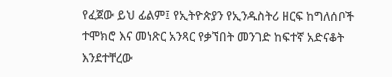የፈጀው ይህ ፊልም፤ የኢትዮጵያን የኢንዱስትሪ ዘርፍ ከግለሰቦች ተሞክሮ እና መነጽር አንጻር የቃኘበት መንገድ ከፍተኛ አድናቆት እንደተቸረው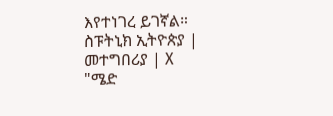እየተነገረ ይገኛል።
ስፑትኒክ ኢትዮጵያ | መተግበሪያ | X
"ሜድ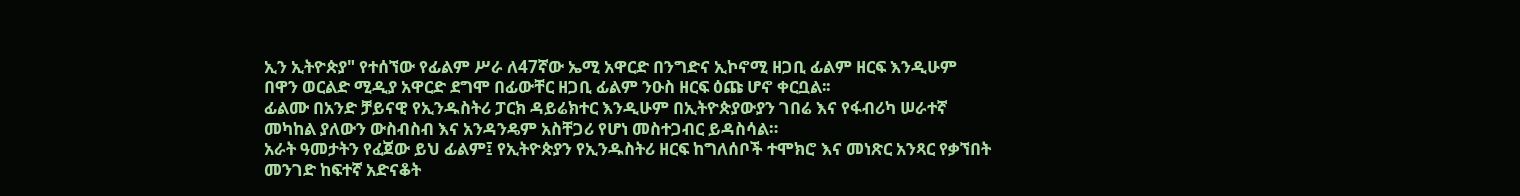ኢን ኢትዮጵያ" የተሰኘው የፊልም ሥራ ለ47ኛው ኤሚ አዋርድ በንግድና ኢኮኖሚ ዘጋቢ ፊልም ዘርፍ እንዲሁም በዋን ወርልድ ሚዲያ አዋርድ ደግሞ በፊውቸር ዘጋቢ ፊልም ንዑስ ዘርፍ ዕጩ ሆኖ ቀርቧል፡፡
ፊልሙ በአንድ ቻይናዊ የኢንዱስትሪ ፓርክ ዳይሬክተር እንዲሁም በኢትዮጵያውያን ገበሬ እና የፋብሪካ ሠራተኛ መካከል ያለውን ውስብስብ እና አንዳንዴም አስቸጋሪ የሆነ መስተጋብር ይዳስሳል።
አራት ዓመታትን የፈጀው ይህ ፊልም፤ የኢትዮጵያን የኢንዱስትሪ ዘርፍ ከግለሰቦች ተሞክሮ እና መነጽር አንጻር የቃኘበት መንገድ ከፍተኛ አድናቆት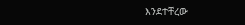እንደተቸረው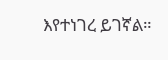እየተነገረ ይገኛል።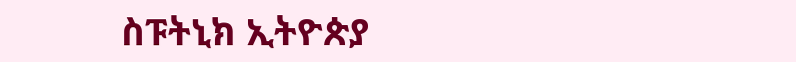ስፑትኒክ ኢትዮጵያ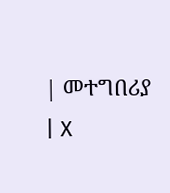| መተግበሪያ | X